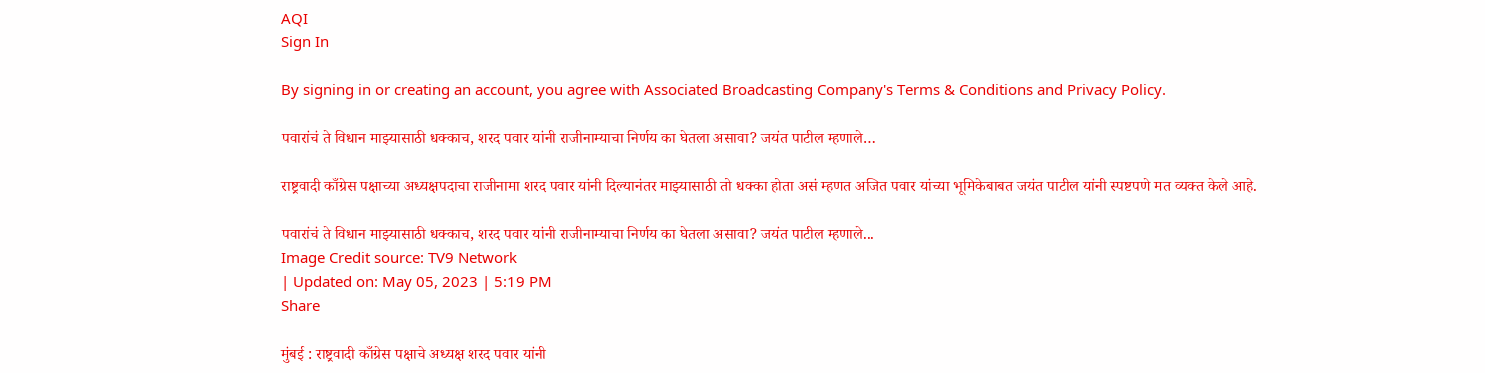AQI
Sign In

By signing in or creating an account, you agree with Associated Broadcasting Company's Terms & Conditions and Privacy Policy.

पवारांचं ते विधान माझ्यासाठी धक्काच, शरद पवार यांनी राजीनाम्याचा निर्णय का घेतला असावा? जयंत पाटील म्हणाले…

राष्ट्रवादी काँग्रेस पक्षाच्या अध्यक्षपदाचा राजीनामा शरद पवार यांनी दिल्यानंतर माझ्यासाठी तो धक्का होता असं म्हणत अजित पवार यांच्या भूमिकेबाबत जयंत पाटील यांनी स्पष्टपणे मत व्यक्त केले आहे.

पवारांचं ते विधान माझ्यासाठी धक्काच, शरद पवार यांनी राजीनाम्याचा निर्णय का घेतला असावा? जयंत पाटील म्हणाले...
Image Credit source: TV9 Network
| Updated on: May 05, 2023 | 5:19 PM
Share

मुंबई : राष्ट्रवादी काँग्रेस पक्षाचे अध्यक्ष शरद पवार यांनी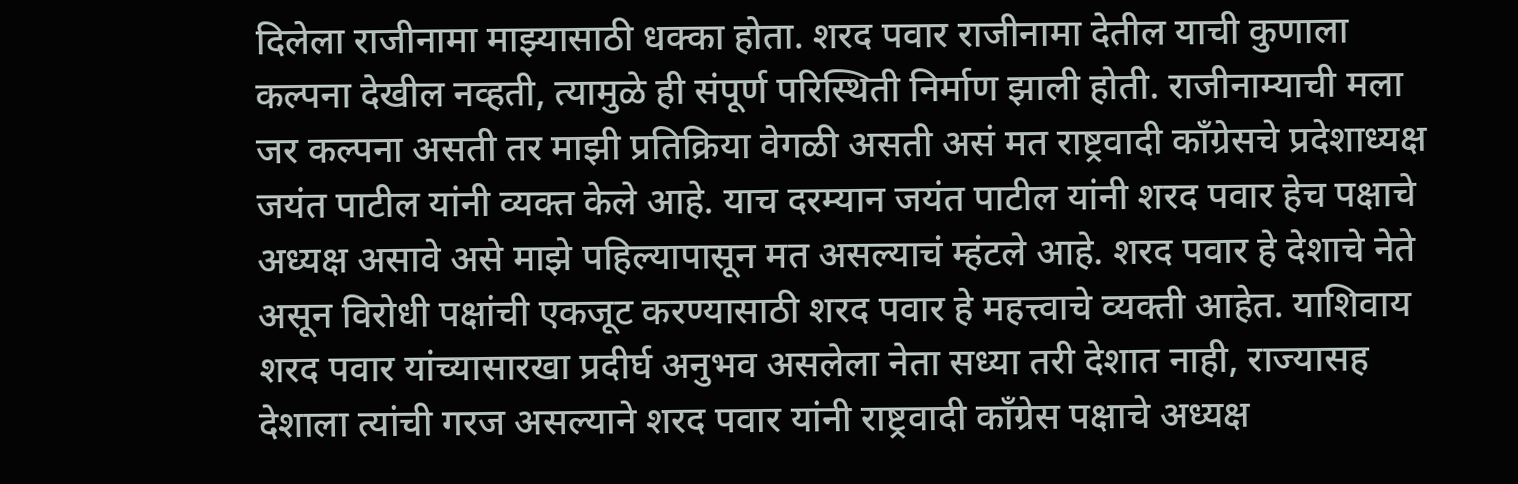दिलेला राजीनामा माझ्यासाठी धक्का होता. शरद पवार राजीनामा देतील याची कुणाला कल्पना देखील नव्हती, त्यामुळे ही संपूर्ण परिस्थिती निर्माण झाली होती. राजीनाम्याची मला जर कल्पना असती तर माझी प्रतिक्रिया वेगळी असती असं मत राष्ट्रवादी काँग्रेसचे प्रदेशाध्यक्ष जयंत पाटील यांनी व्यक्त केले आहे. याच दरम्यान जयंत पाटील यांनी शरद पवार हेच पक्षाचे अध्यक्ष असावे असे माझे पहिल्यापासून मत असल्याचं म्हंटले आहे. शरद पवार हे देशाचे नेते असून विरोधी पक्षांची एकजूट करण्यासाठी शरद पवार हे महत्त्वाचे व्यक्ती आहेत. याशिवाय शरद पवार यांच्यासारखा प्रदीर्घ अनुभव असलेला नेता सध्या तरी देशात नाही, राज्यासह देशाला त्यांची गरज असल्याने शरद पवार यांनी राष्ट्रवादी काँग्रेस पक्षाचे अध्यक्ष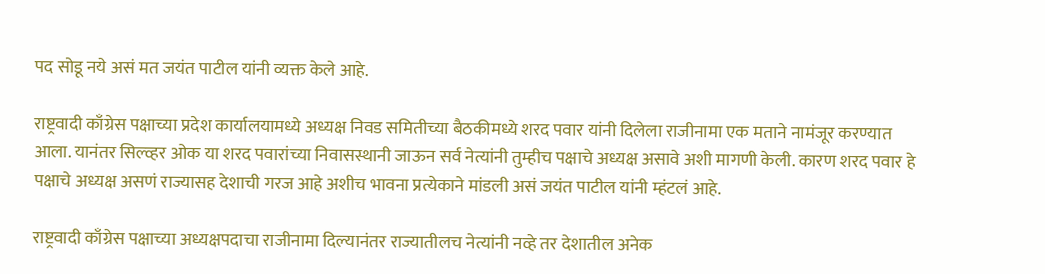पद सोडू नये असं मत जयंत पाटील यांनी व्यक्त केले आहे.

राष्ट्रवादी काँग्रेस पक्षाच्या प्रदेश कार्यालयामध्ये अध्यक्ष निवड समितीच्या बैठकीमध्ये शरद पवार यांनी दिलेला राजीनामा एक मताने नामंजूर करण्यात आला. यानंतर सिल्व्हर ओक या शरद पवारांच्या निवासस्थानी जाऊन सर्व नेत्यांनी तुम्हीच पक्षाचे अध्यक्ष असावे अशी मागणी केली. कारण शरद पवार हे पक्षाचे अध्यक्ष असणं राज्यासह देशाची गरज आहे अशीच भावना प्रत्येकाने मांडली असं जयंत पाटील यांनी म्हंटलं आहे.

राष्ट्रवादी काँग्रेस पक्षाच्या अध्यक्षपदाचा राजीनामा दिल्यानंतर राज्यातीलच नेत्यांनी नव्हे तर देशातील अनेक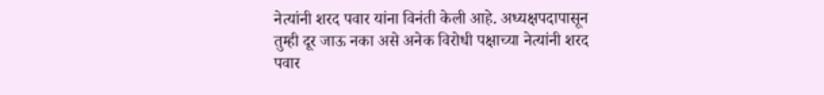नेत्यांनी शरद पवार यांना विनंती केली आहे. अध्यक्षपदापासून तुम्ही दूर जाऊ नका असे अनेक विरोधी पक्षाच्या नेत्यांनी शरद पवार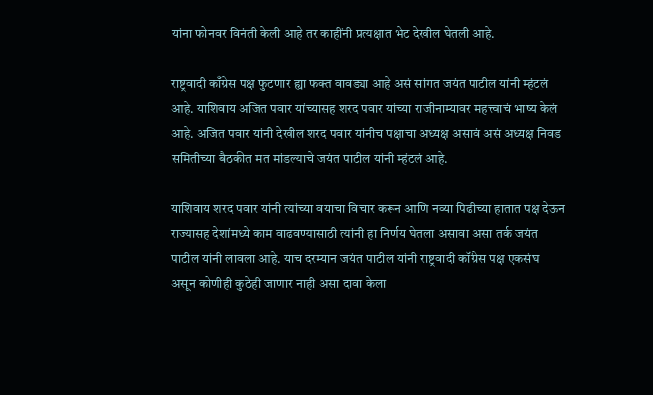यांना फोनवर विनंती केली आहे तर काहींनी प्रत्यक्षात भेट देखील घेतली आहे.

राष्ट्रवादी काँग्रेस पक्ष फुटणार ह्या फक्त वावड्या आहे असं सांगत जयंत पाटील यांनी म्हंटलं आहे. याशिवाय अजित पवार यांच्यासह शरद पवार यांच्या राजीनाम्यावर महत्त्वाचं भाष्य केलं आहे. अजित पवार यांनी देखील शरद पवार यांनीच पक्षाचा अध्यक्ष असावं असं अध्यक्ष निवड समितीच्या बैठकीत मत मांडल्याचे जयंत पाटील यांनी म्हंटलं आहे.

याशिवाय शरद पवार यांनी त्यांच्या वयाचा विचार करून आणि नव्या पिढीच्या हातात पक्ष देऊन राज्यासह देशांमध्ये काम वाढवण्यासाठी त्यांनी हा निर्णय घेतला असावा असा तर्क जयंत पाटील यांनी लावला आहे. याच दरम्यान जयंत पाटील यांनी राष्ट्रवादी कॉंग्रेस पक्ष एकसंघ असून कोणीही कुठेही जाणार नाही असा दावा केला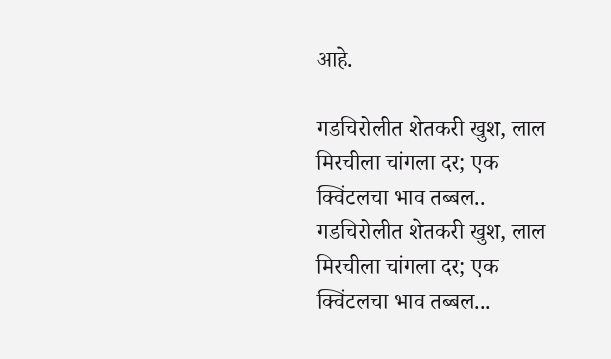आहे.

गडचिरोलीत शेतकरी खुश, लाल मिरचीला चांगला दर; एक क्विंटलचा भाव तब्बल..
गडचिरोलीत शेतकरी खुश, लाल मिरचीला चांगला दर; एक क्विंटलचा भाव तब्बल...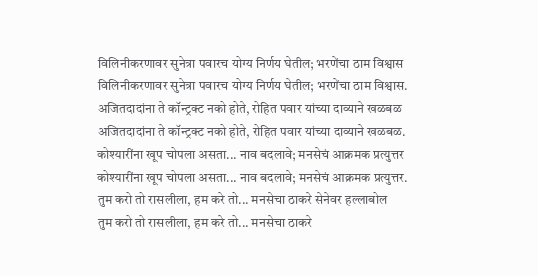विलिनीकरणावर सुनेत्रा पवारच योग्य निर्णय घेतील; भरणेंचा ठाम विश्वास
विलिनीकरणावर सुनेत्रा पवारच योग्य निर्णय घेतील; भरणेंचा ठाम विश्वास.
अजितदादांना ते कॉन्ट्रक्ट नको होते, रोहित पवार यांच्या दाव्याने खळबळ
अजितदादांना ते कॉन्ट्रक्ट नको होते, रोहित पवार यांच्या दाव्याने खळबळ.
कोश्यारींना खूप चोपला असता... नाव बदलावे; मनसेचं आक्रमक प्रत्युत्तर
कोश्यारींना खूप चोपला असता... नाव बदलावे; मनसेचं आक्रमक प्रत्युत्तर.
तुम करो तो रासलीला, हम करे तो... मनसेचा ठाकरे सेनेवर हल्लाबोल
तुम करो तो रासलीला, हम करे तो... मनसेचा ठाकरे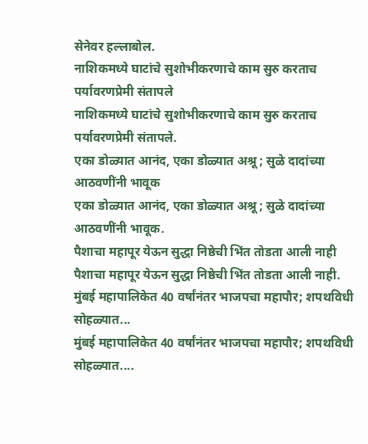सेनेवर हल्लाबोल.
नाशिकमध्ये घाटांचे सुशोभीकरणाचे काम सुरु करताच पर्यावरणप्रेमी संतापले
नाशिकमध्ये घाटांचे सुशोभीकरणाचे काम सुरु करताच पर्यावरणप्रेमी संतापले.
एका डोळ्यात आनंद, एका डोळ्यात अश्रू; सुळे दादांच्या आठवणींनी भावूक
एका डोळ्यात आनंद, एका डोळ्यात अश्रू; सुळे दादांच्या आठवणींनी भावूक.
पैशाचा महापूर येऊन सुद्धा निष्ठेची भिंत तोडता आली नाही
पैशाचा महापूर येऊन सुद्धा निष्ठेची भिंत तोडता आली नाही.
मुंबई महापालिकेत 40 वर्षांनंतर भाजपचा महापौर; शपथविधी सोहळ्यात...
मुंबई महापालिकेत 40 वर्षांनंतर भाजपचा महापौर; शपथविधी सोहळ्यात....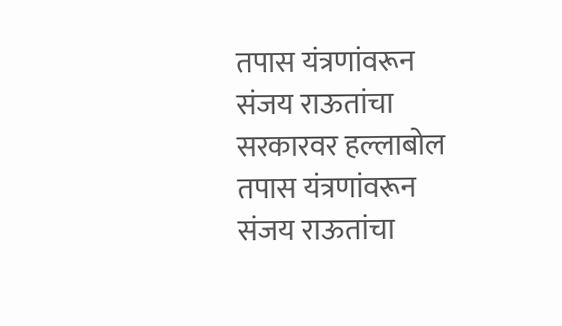तपास यंत्रणांवरून संजय राऊतांचा सरकारवर हल्लाबोल
तपास यंत्रणांवरून संजय राऊतांचा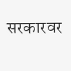सरकारवर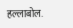हल्लाबोल.